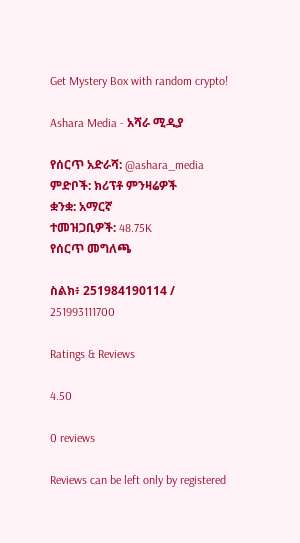Get Mystery Box with random crypto!

Ashara Media - አሻራ ሚዲያ

የሰርጥ አድራሻ: @ashara_media
ምድቦች: ክሪፕቶ ምንዛሬዎች
ቋንቋ: አማርኛ
ተመዝጋቢዎች: 48.75K
የሰርጥ መግለጫ

ስልክ፥ 251984190114 / 251993111700

Ratings & Reviews

4.50

0 reviews

Reviews can be left only by registered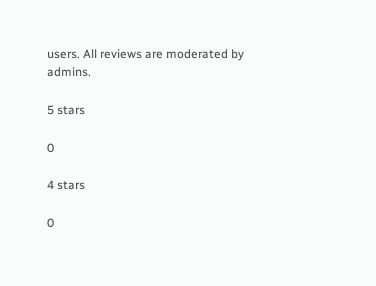users. All reviews are moderated by admins.

5 stars

0

4 stars

0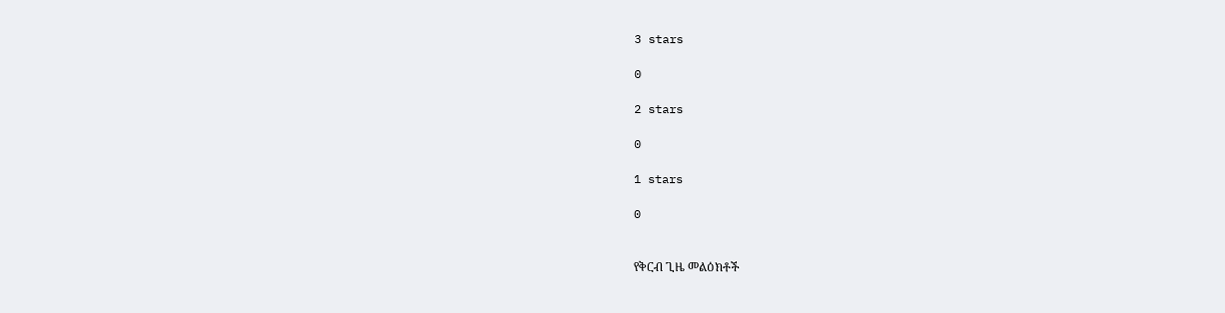3 stars

0

2 stars

0

1 stars

0


የቅርብ ጊዜ መልዕክቶች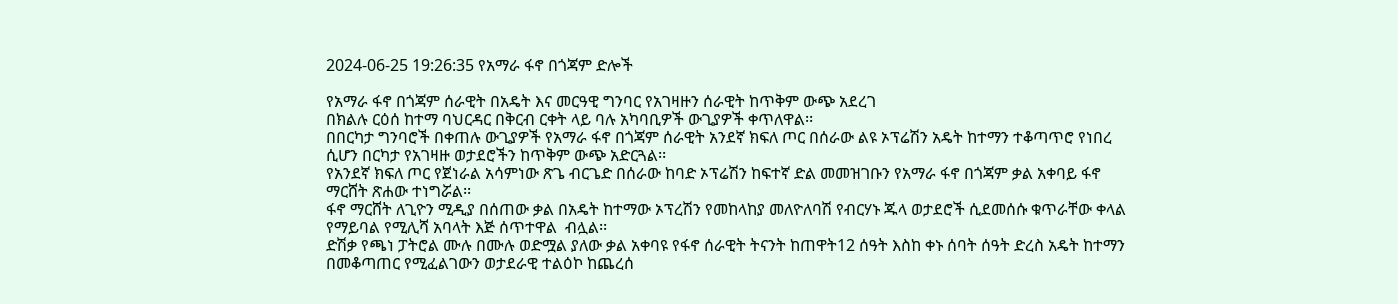2024-06-25 19:26:35 የአማራ ፋኖ በጎጃም ድሎች

የአማራ ፋኖ በጎጃም ሰራዊት በአዴት እና መርዓዊ ግንባር የአገዛዙን ሰራዊት ከጥቅም ውጭ አደረገ
በክልሉ ርዕሰ ከተማ ባህርዳር በቅርብ ርቀት ላይ ባሉ አካባቢዎች ውጊያዎች ቀጥለዋል፡፡
በበርካታ ግንባሮች በቀጠሉ ውጊያዎች የአማራ ፋኖ በጎጃም ሰራዊት አንደኛ ክፍለ ጦር በሰራው ልዩ ኦፕሬሽን አዴት ከተማን ተቆጣጥሮ የነበረ ሲሆን በርካታ የአገዛዙ ወታደሮችን ከጥቅም ውጭ አድርጓል፡፡
የአንደኛ ክፍለ ጦር የጀነራል አሳምነው ጽጌ ብርጌድ በሰራው ከባድ ኦፕሬሽን ከፍተኛ ድል መመዝገቡን የአማራ ፋኖ በጎጃም ቃል አቀባይ ፋኖ ማርሸት ጽሐው ተነግሯል፡፡
ፋኖ ማርሸት ለጊዮን ሚዲያ በሰጠው ቃል በአዴት ከተማው ኦፕረሽን የመከላከያ መለዮለባሽ የብርሃኑ ጁላ ወታደሮች ሲደመሰሱ ቁጥራቸው ቀላል የማይባል የሚሊሻ አባላት እጅ ሰጥተዋል  ብሏል፡፡
ድሽቃ የጫነ ፓትሮል ሙሉ በሙሉ ወድሟል ያለው ቃል አቀባዩ የፋኖ ሰራዊት ትናንት ከጠዋት12 ሰዓት እስከ ቀኑ ሰባት ሰዓት ድረስ አዴት ከተማን በመቆጣጠር የሚፈልገውን ወታደራዊ ተልዕኮ ከጨረሰ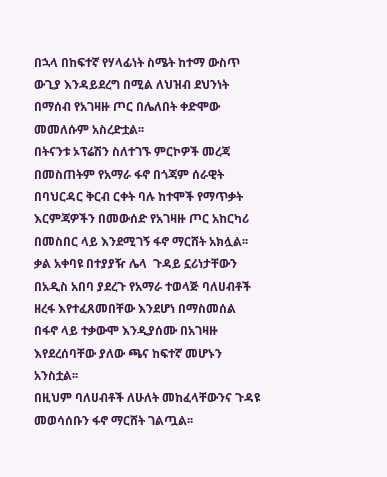በኋላ በከፍተኛ የሃላፊነት ስሜት ከተማ ውስጥ ውጊያ እንዳይደረግ በሚል ለህዝብ ደህንነት በማሰብ የአገዛዙ ጦር በሌለበት ቀድሞው መመለሱም አስረድቷል፡፡
በትናንቱ ኦፕሬሽን ስለተገኙ ምርኮዎች መረጃ በመስጠትም የአማራ ፋኖ በጎጃም ሰራዊት በባህርዳር ቅርብ ርቀት ባሉ ከተሞች የማጥቃት እርምጃዎችን በመውሰድ የአገዛዙ ጦር አከርካሪ በመስበር ላይ እንደሚገኝ ፋኖ ማርሸት አክሏል፡፡
ቃል አቀባዩ በተያያዥ ሌላ  ጉዳይ ኗሪነታቸውን በአዲስ አበባ ያደረጉ የአማራ ተወላጅ ባለሀብቶች ዘረፋ እየተፈጸመበቸው እንደሆነ በማስመሰል በፋኖ ላይ ተቃውሞ እንዲያሰሙ በአገዛዙ እየደረሰባቸው ያለው ጫና ከፍተኛ መሆኑን አንስቷል፡፡
በዚህም ባለሀብቶች ለሁለት መከፈላቸውንና ጉዳዩ መወሳሰቡን ፋኖ ማርሸት ገልጧል፡፡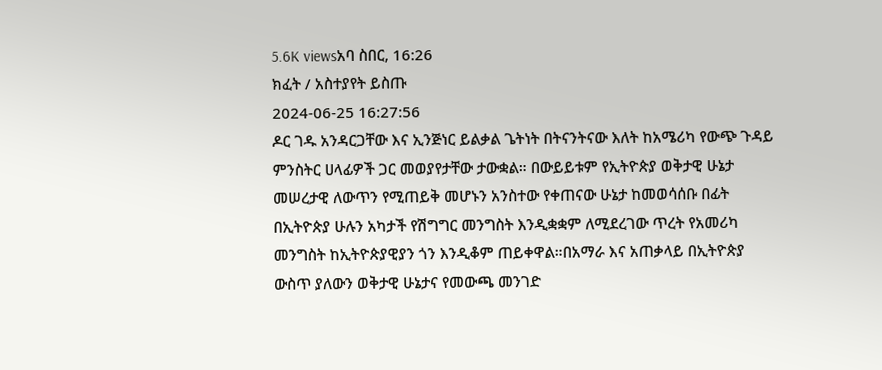5.6K viewsአባ ስበር, 16:26
ክፈት / አስተያየት ይስጡ
2024-06-25 16:27:56
ዶር ገዱ አንዳርጋቸው እና ኢንጅነር ይልቃል ጌትነት በትናንትናው እለት ከአሜሪካ የውጭ ጉዳይ ምንስትር ሀላፊዎች ጋር መወያየታቸው ታውቋል። በውይይቱም የኢትዮጵያ ወቅታዊ ሁኔታ መሠረታዊ ለውጥን የሚጠይቅ መሆኑን አንስተው የቀጠናው ሁኔታ ከመወሳሰቡ በፊት በኢትዮጵያ ሁሉን አካታች የሽግግር መንግስት እንዲቋቋም ለሚደረገው ጥረት የአመሪካ መንግስት ከኢትዮጵያዊያን ጎን እንዲቆም ጠይቀዋል።በአማራ እና አጠቃላይ በኢትዮጵያ ውስጥ ያለውን ወቅታዊ ሁኔታና የመውጫ መንገድ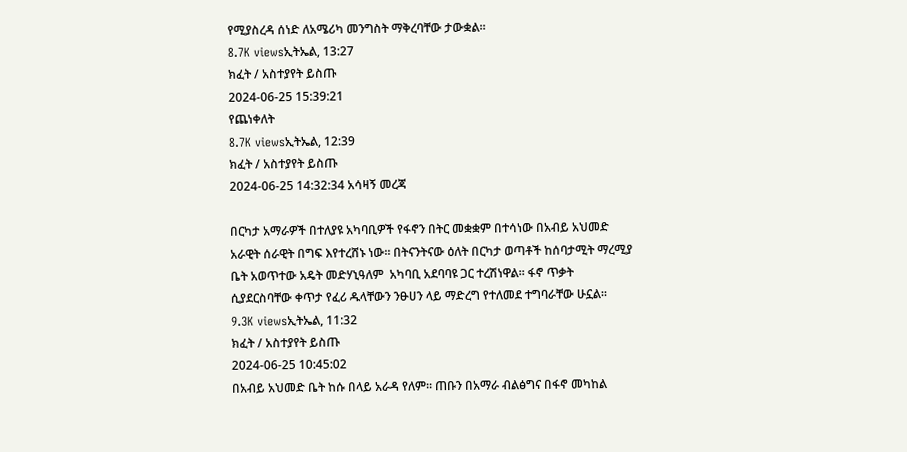የሚያስረዳ ሰነድ ለአሜሪካ መንግስት ማቅረባቸው ታውቋል።
8.7K viewsኢትኤል, 13:27
ክፈት / አስተያየት ይስጡ
2024-06-25 15:39:21
የጨነቀለት
8.7K viewsኢትኤል, 12:39
ክፈት / አስተያየት ይስጡ
2024-06-25 14:32:34 አሳዛኝ መረጃ

በርካታ አማራዎች በተለያዩ አካባቢዎች የፋኖን በትር መቋቋም በተሳነው በአብይ አህመድ አራዊት ሰራዊት በግፍ እየተረሸኑ ነው። በትናንትናው ዕለት በርካታ ወጣቶች ከሰባታሚት ማረሚያ ቤት አወጥተው አዴት መድሃኒዓለም  አካባቢ አደባባዩ ጋር ተረሽነዋል። ፋኖ ጥቃት ሲያደርስባቸው ቀጥታ የፈሪ ዱላቸውን ንፁሀን ላይ ማድረግ የተለመደ ተግባራቸው ሁኗል።
9.3K viewsኢትኤል, 11:32
ክፈት / አስተያየት ይስጡ
2024-06-25 10:45:02
በአብይ አህመድ ቤት ከሱ በላይ አራዳ የለም። ጠቡን በአማራ ብልፅግና በፋኖ መካከል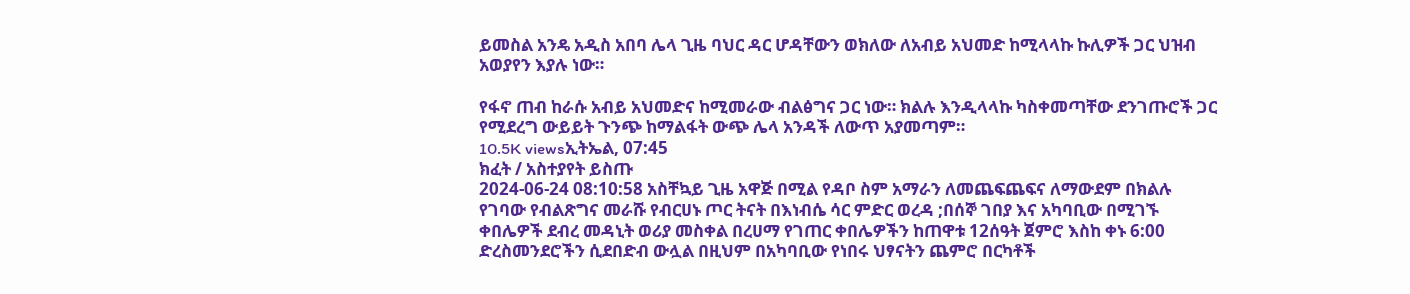ይመስል አንዴ አዲስ አበባ ሌላ ጊዜ ባህር ዳር ሆዳቸውን ወክለው ለአብይ አህመድ ከሚላላኩ ኩሊዎች ጋር ህዝብ አወያየን እያሉ ነው።

የፋኖ ጠብ ከራሱ አብይ አህመድና ከሚመራው ብልፅግና ጋር ነው። ክልሉ እንዲላላኩ ካስቀመጣቸው ደንገጡሮች ጋር የሚደረግ ውይይት ጉንጭ ከማልፋት ውጭ ሌላ አንዳች ለውጥ አያመጣም።
10.5K viewsኢትኤል, 07:45
ክፈት / አስተያየት ይስጡ
2024-06-24 08:10:58 አስቸኳይ ጊዜ አዋጅ በሚል የዳቦ ስም አማራን ለመጨፍጨፍና ለማውደም በክልሉ የገባው የብልጽግና መራሹ የብርሀኑ ጦር ትናት በእነብሴ ሳር ምድር ወረዳ ;በሰኞ ገበያ እና አካባቢው በሚገኙ ቀበሌዎች ደብረ መዳኒት ወሪያ መስቀል በረሀማ የገጠር ቀበሌዎችን ከጠዋቱ 12ሰዓት ጀምሮ እስከ ቀኑ 6:00 ድረስመንደሮችን ሲደበድብ ውሏል በዚህም በአካባቢው የነበሩ ህፃናትን ጨምሮ በርካቶች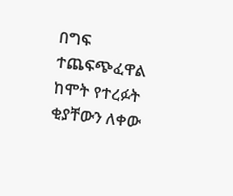በግፍ ተጨፍጭፈዋል ከሞት የተረፉት ቂያቸውን ለቀው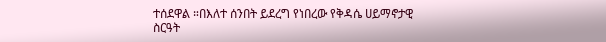ተሰደዋል ።በእለተ ሰንበት ይደረግ የነበረው የቅዳሴ ሀይማኖታዊ ስርዓት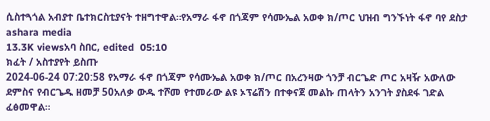ሲስተጓጎል አብያተ ቤተክርስቲያናት ተዘግተዋል።የአማራ ፋኖ በጎጃም የሳሙኤል አወቀ ክ/ጦር ህዝብ ግንኙነት ፋኖ ባየ ደስታ ashara media
13.3K viewsአባ ስበር, edited  05:10
ክፈት / አስተያየት ይስጡ
2024-06-24 07:20:58 የአማራ ፋኖ በጎጃም የሳሙኤል አወቀ ክ/ጦር በአረንዛው ጎንቻ ብርጌድ ጦር አዛዥ አውለው ደምስና የብርጌዱ ዘመቻ 50አለቃ ውዱ ተሾመ የተመራው ልዩ ኦፕሬሽን በተቀናጀ መልኩ ጠላትን አንገት ያስደፋ ገድል ፈፅመዋል።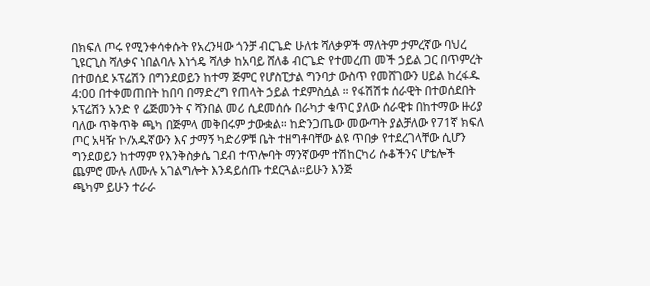በክፍለ ጦሩ የሚንቀሳቀሱት የአረንዛው ጎንቻ ብርጌድ ሁለቱ ሻለቃዎች ማለትም ታምረኛው ባህረ ጊዩርጊስ ሻለቃና ነበልባሉ እነጎዴ ሻለቃ ከአባይ ሸለቆ ብርጌድ የተመረጠ መች ኃይል ጋር በጥምረት በተወሰደ ኦፕሬሽን በግንደወይን ከተማ ጅምር የሆስፒታል ግንባታ ውስጥ የመሸገውን ሀይል ከረፋዱ 4:00 በተቀመጠበት ከበባ በማድረግ የጠላት ኃይል ተደምስሷል ። የፋሽሽቱ ሰራዊት በተወሰደበት ኦፕሬሽን አንድ የ ሬጅመንት ና ሻንበል መሪ ሲደመሰሱ በራካታ ቁጥር ያለው ሰራዊቱ በከተማው ዙሪያ ባለው ጥቅጥቅ ጫካ በጅምላ መቅበሩም ታውቋል። ከድንጋጤው መውጣት ያልቻለው የ71ኛ ክፍለ ጦር አዛዥ ኮ/አዱኛውን እና ታማኝ ካድሪዎቹ ቤት ተዘግቶባቸው ልዩ ጥበቃ የተደረገላቸው ሲሆን ግንደወይን ከተማም የእንቅስቃሴ ገደብ ተጥሎባት ማንኛውም ተሽከርካሪ ሱቆችንና ሆቴሎች ጨምሮ ሙሉ ለሙሉ አገልግሎት እንዳይሰጡ ተደርጓል።ይሁን እንጅ
ጫካም ይሁን ተራራ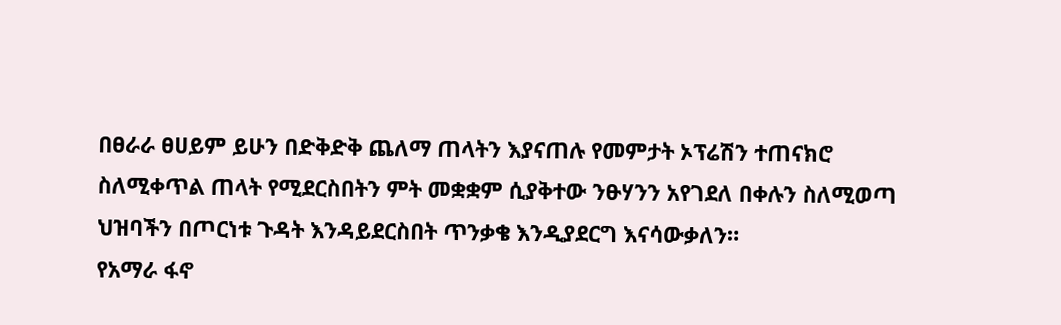በፀራራ ፀሀይም ይሁን በድቅድቅ ጨለማ ጠላትን እያናጠሉ የመምታት ኦፕሬሽን ተጠናክሮ ስለሚቀጥል ጠላት የሚደርስበትን ምት መቋቋም ሲያቅተው ንፁሃንን አየገደለ በቀሉን ስለሚወጣ ህዝባችን በጦርነቱ ጉዳት እንዳይደርስበት ጥንቃቄ እንዲያደርግ እናሳውቃለን።
የአማራ ፋኖ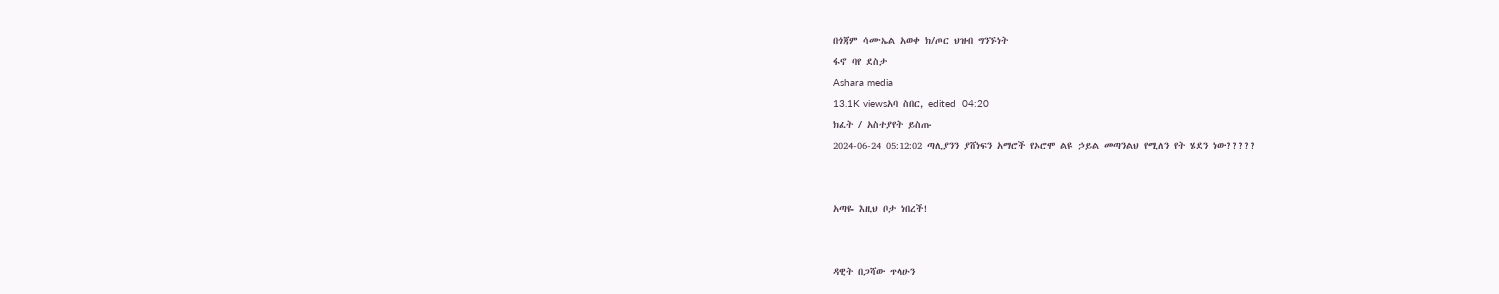በጎጃም ሳሙኤል አወቀ ክ/ጦር ህዝብ ግንኙነት
ፋኖ ባየ ደስታ
Ashara media
13.1K viewsአባ ስበር, edited  04:20
ክፈት / አስተያየት ይስጡ
2024-06-24 05:12:02 ጣሊያንን ያሸነፍን አማሮች የኦሮሞ ልዩ ኃይል መጣንልህ የሚለን የት ሄደን ነው?????


አጣዬ እዚህ ቦታ ነበረች!


ዳዊት በጋሻው ጥላሁን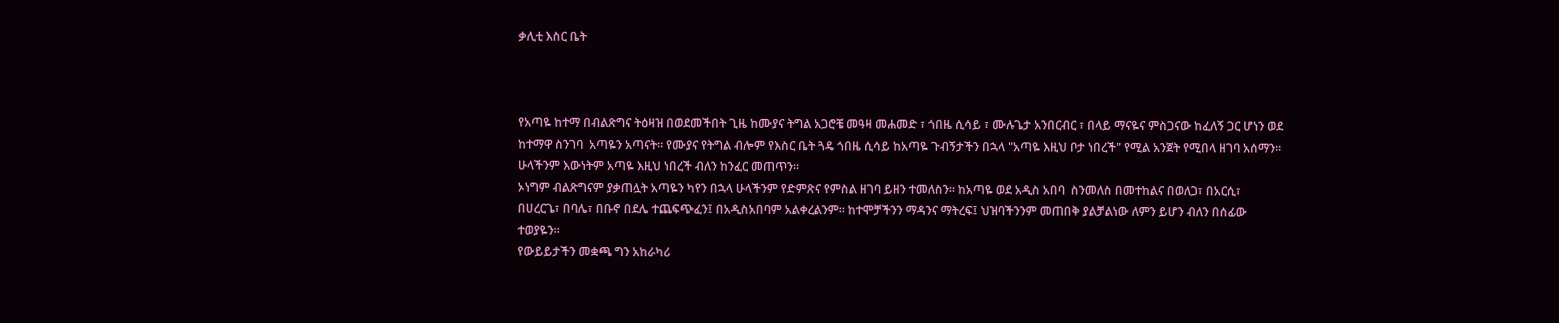ቃሊቲ እስር ቤት



የአጣዬ ከተማ በብልጽግና ትዕዛዝ በወደመችበት ጊዜ ከሙያና ትግል አጋሮቼ መዓዛ መሐመድ ፣ ጎበዜ ሲሳይ ፣ ሙሉጌታ አንበርብር ፣ በላይ ማናዬና ምስጋናው ከፈለኝ ጋር ሆነን ወደ ከተማዋ ስንገባ  አጣዬን አጣናት። የሙያና የትግል ብሎም የእስር ቤት ጓዴ ጎበዜ ሲሳይ ከአጣዬ ጉብኝታችን በኋላ "አጣዬ እዚህ ቦታ ነበረች" የሚል አንጀት የሚበላ ዘገባ አሰማን። ሁላችንም እውነትም አጣዬ እዚህ ነበረች ብለን ከንፈር መጠጥን።
ኦነግም ብልጽግናም ያቃጠሏት አጣዬን ካየን በኋላ ሁላችንም የድምጽና የምስል ዘገባ ይዘን ተመለስን። ከአጣዬ ወደ አዲስ አበባ  ስንመለስ በመተከልና በወለጋ፣ በአርሲ፣ በሀረርጌ፣ በባሌ፣ በቡኖ በደሌ ተጨፍጭፈን፤ በአዲስአበባም አልቀረልንም። ከተሞቻችንን ማዳንና ማትረፍ፤ ህዝባችንንም መጠበቅ ያልቻልነው ለምን ይሆን ብለን በሰፊው ተወያዬን።
የውይይታችን መቋጫ ግን አከራካሪ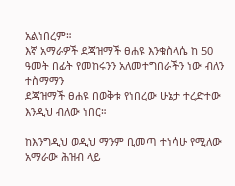አልነበረም።
እኛ አማራዎች ደጃዝማች ፀሐዩ እንቁስላሴ ከ 50 ዓመት በፊት የመከሩንን አለመተግበራችን ነው ብለን ተስማማን
ደጃዝማች ፀሐዩ በወቅቱ የነበረው ሁኔታ ተረድተው እንዲህ ብለው ነበር።

ከእንግዲህ ወዲህ ማንም ቢመጣ ተነሳሁ የሚለው አማራው ሕዝብ ላይ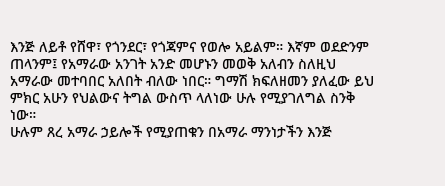እንጅ ለይቶ የሸዋ፣ የጎንደር፣ የጎጃምና የወሎ አይልም። እኛም ወደድንም ጠላንም፤ የአማራው አንገት አንድ መሆኑን መወቅ አለብን ስለዚህ አማራው መተባበር አለበት ብለው ነበር። ግማሽ ክፍለዘመን ያለፈው ይህ ምክር አሁን የህልውና ትግል ውስጥ ላለነው ሁሉ የሚያገለግል ስንቅ ነው።
ሁሉም ጸረ አማራ ኃይሎች የሚያጠቁን በአማራ ማንነታችን እንጅ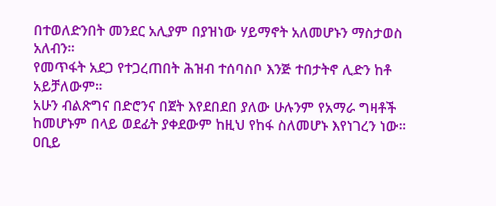በተወለድንበት መንደር አሊያም በያዝነው ሃይማኖት አለመሆኑን ማስታወስ አለብን።
የመጥፋት አደጋ የተጋረጠበት ሕዝብ ተሰባስቦ እንጅ ተበታትኖ ሊድን ከቶ አይቻለውም።
አሁን ብልጽግና በድሮንና በጀት እየደበደበ ያለው ሁሉንም የአማራ ግዛቶች ከመሆኑም በላይ ወደፊት ያቀደውም ከዚህ የከፋ ስለመሆኑ እየነገረን ነው። ዐቢይ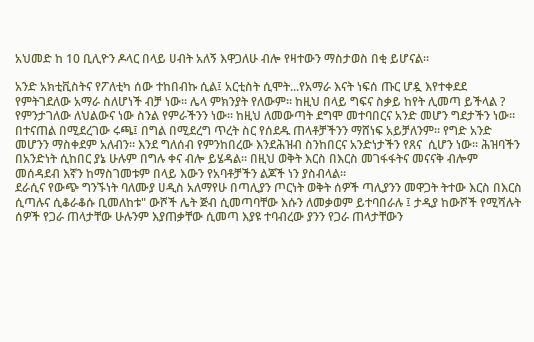አህመድ ከ 10 ቢሊዮን ዶላር በላይ ሀብት አለኝ እዋጋለሁ ብሎ የዛተውን ማስታወስ በቂ ይሆናል።

አንድ አክቲቪስትና የፖለቲካ ሰው ተከበብኩ ሲል፤ አርቲስት ሲሞት...የአማራ እናት ነፍሰ ጡር ሆዷ እየተቀደደ የምትገደለው አማራ ስለሆነች ብቻ ነው። ሌላ ምክንያት የለውም። ከዚህ በላይ ግፍና ስቃይ ከየት ሊመጣ ይችላል ? የምንታገለው ለህልውና ነው ስንል የምራችንን ነው። ከዚህ ለመውጣት ደግሞ መተባበርና አንድ መሆን ግደታችን ነው። በተናጠል በሚደረገው ሩጫ፤ በግል በሚደረግ ጥረት ስር የሰደዱ ጠላቶቻችንን ማሸነፍ አይቻለንም። የግድ አንድ መሆንን ማስቀደም አለብን። እንደ ግለሰብ የምንከበረው እንደሕዝብ ስንከበርና አንድነታችን የጸና  ሲሆን ነው። ሕዝባችን በአንድነት ሲከበር ያኔ ሁሉም በግሉ ቀና ብሎ ይሄዳል። በዚህ ወቅት እርስ በእርስ መገፋፋትና መናናቅ ብሎም መሰዳደብ እኛን ከማስገመቱም በላይ እውን የአባቶቻችን ልጆች ነን ያስብላል።
ደራሲና የውጭ ግንኙነት ባለሙያ ሀዲስ አለማየሁ በጣሊያን ጦርነት ወቅት ሰዎች ጣሊያንን መዋጋት ትተው እርስ በእርስ ሲጣሉና ሲቆራቆሱ ቢመለከቱ" ውሾች ሌት ጅብ ሲመጣባቸው እሱን ለመቃወም ይተባበራሉ ፤ ታዲያ ከውሾች የሚሻሉት ሰዎች የጋራ ጠላታቸው ሁሉንም እያጠቃቸው ሲመጣ እያዩ ተባብረው ያንን የጋራ ጠላታቸውን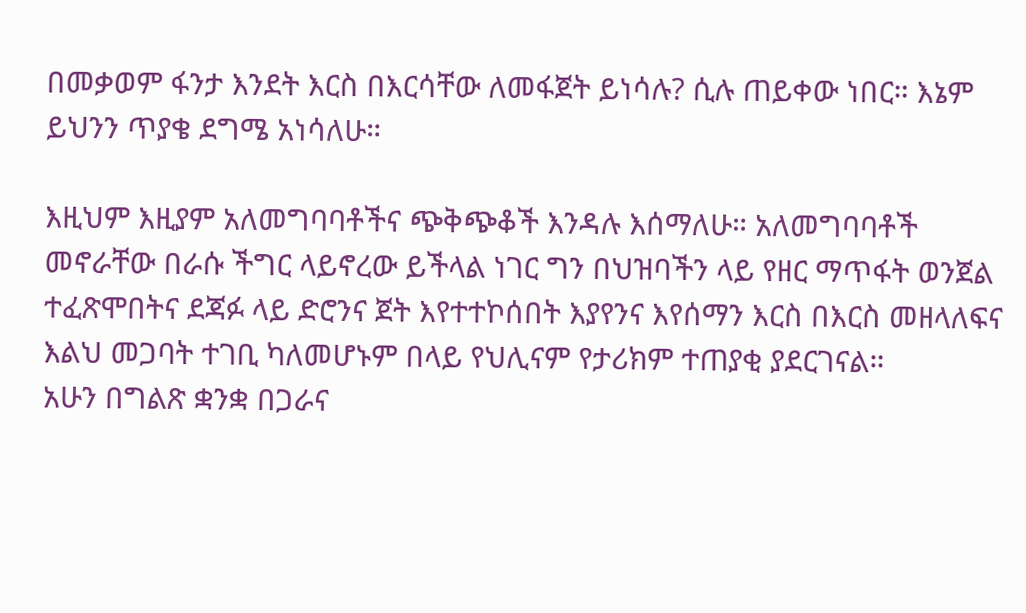በመቃወም ፋንታ እንደት እርስ በእርሳቸው ለመፋጀት ይነሳሉ? ሲሉ ጠይቀው ነበር። እኔም ይህንን ጥያቄ ደግሜ አነሳለሁ።

እዚህም እዚያም አለመግባባቶችና ጭቅጭቆች እንዳሉ እሰማለሁ። አለመግባባቶች መኖራቸው በራሱ ችግር ላይኖረው ይችላል ነገር ግን በህዝባችን ላይ የዘር ማጥፋት ወንጀል ተፈጽሞበትና ደጃፉ ላይ ድሮንና ጀት እየተተኮሰበት እያየንና እየሰማን እርስ በእርስ መዘላለፍና እልህ መጋባት ተገቢ ካለመሆኑም በላይ የህሊናም የታሪክም ተጠያቂ ያደርገናል።
አሁን በግልጽ ቋንቋ በጋራና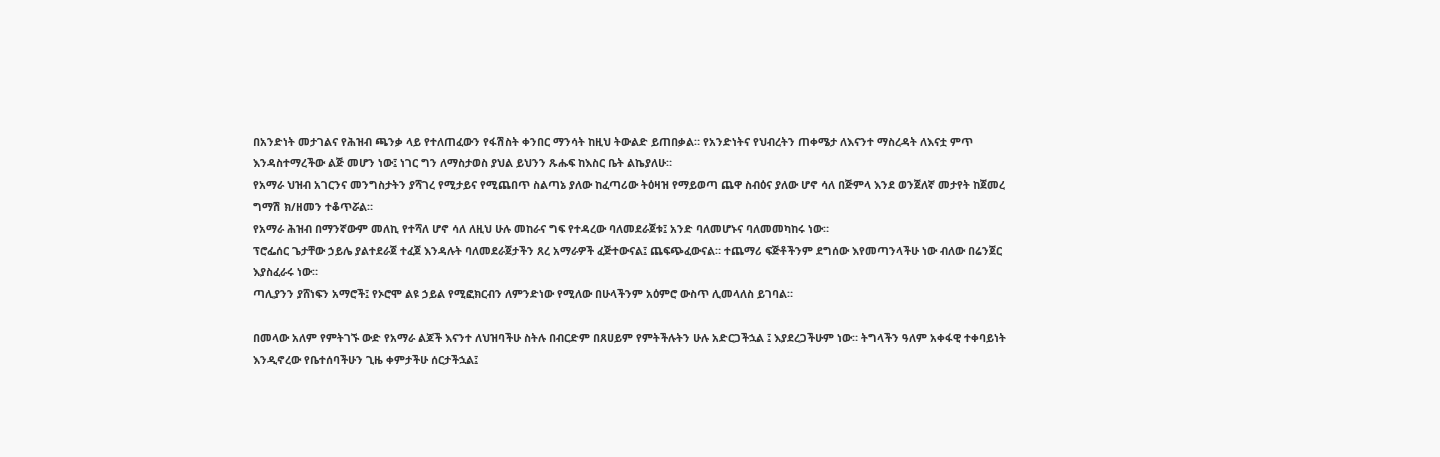በአንድነት መታገልና የሕዝብ ጫንቃ ላይ የተለጠፈውን የፋሽስት ቀንበር ማንሳት ከዚህ ትውልድ ይጠበቃል። የአንድነትና የህብረትን ጠቀሜታ ለእናንተ ማስረዳት ለእናቷ ምጥ እንዳስተማረችው ልጅ መሆን ነው፤ ነገር ግን ለማስታወስ ያህል ይህንን ጹሑፍ ከእስር ቤት ልኬያለሁ።
የአማራ ህዝብ አገርንና መንግስታትን ያሻገረ የሚታይና የሚጨበጥ ስልጣኔ ያለው ከፈጣሪው ትዕዛዝ የማይወጣ ጨዋ ስብዕና ያለው ሆኖ ሳለ በጅምላ እንደ ወንጀለኛ መታየት ከጀመረ ግማሽ ክ/ዘመን ተቆጥሯል።
የአማራ ሕዝብ በማንኛውም መለኪ የተሻለ ሆኖ ሳለ ለዚህ ሁሉ መከራና ግፍ የተዳረው ባለመደራጀቱ፤ አንድ ባለመሆኑና ባለመመካከሩ ነው።
ፕሮፌሰር ጌታቸው ኃይሌ ያልተደራጀ ተፈጀ እንዳሉት ባለመደራጀታችን ጸረ አማራዎች ፈጅተውናል፤ ጨፍጭፈውናል። ተጨማሪ ፍጅቶችንም ደግሰው እየመጣንላችሁ ነው ብለው በሬንጀር እያስፈራሩ ነው።
ጣሊያንን ያሸነፍን አማሮች፤ የኦሮሞ ልዩ ኃይል የሚፎክርብን ለምንድነው የሚለው በሁላችንም አዕምሮ ውስጥ ሊመላለስ ይገባል።

በመላው አለም የምትገኙ ውድ የአማራ ልጆች እናንተ ለህዝባችሁ ስትሉ በብርድም በጸሀይም የምትችሉትን ሁሉ አድርጋችኋል ፤ እያደረጋችሁም ነው። ትግላችን ዓለም አቀፋዊ ተቀባይነት እንዲኖረው የቤተሰባችሁን ጊዜ ቀምታችሁ ሰርታችኋል፤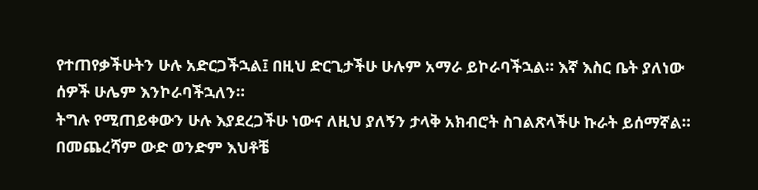የተጠየቃችሁትን ሁሉ አድርጋችኋል፤ በዚህ ድርጊታችሁ ሁሉም አማራ ይኮራባችኋል። እኛ እስር ቤት ያለነው ሰዎች ሁሌም እንኮራባችኋለን።
ትግሉ የሚጠይቀውን ሁሉ እያደረጋችሁ ነውና ለዚህ ያለኝን ታላቅ አክብሮት ስገልጽላችሁ ኩራት ይሰማኛል።
በመጨረሻም ውድ ወንድም እህቶቼ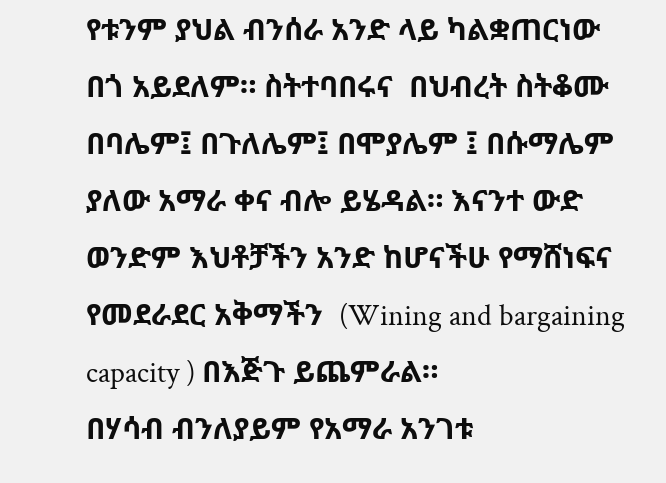የቱንም ያህል ብንሰራ አንድ ላይ ካልቋጠርነው በጎ አይደለም። ስትተባበሩና  በህብረት ስትቆሙ በባሌም፤ በጉለሌም፤ በሞያሌም ፤ በሱማሌም ያለው አማራ ቀና ብሎ ይሄዳል። እናንተ ውድ ወንድም እህቶቻችን አንድ ከሆናችሁ የማሸነፍና የመደራደር አቅማችን  (Wining and bargaining capacity ) በእጅጉ ይጨምራል።
በሃሳብ ብንለያይም የአማራ አንገቱ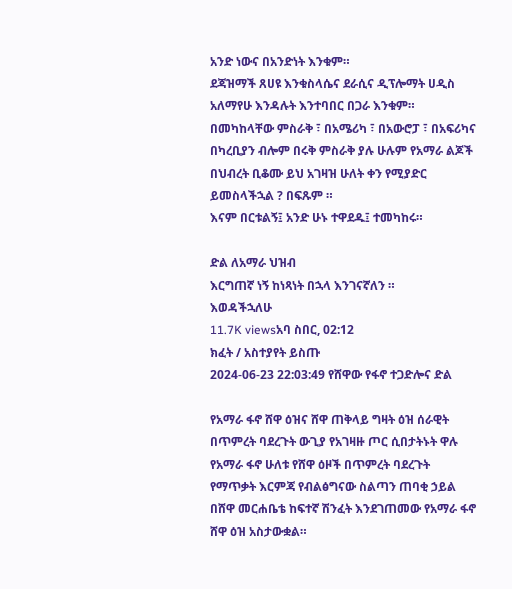አንድ ነውና በአንድነት እንቁም።
ደጃዝማች ጸሀዩ እንቁስላሴና ደራሲና ዲፕሎማት ሀዲስ አለማየሁ እንዳሉት እንተባበር በጋራ እንቁም። በመካከላቸው ምስራቅ ፣ በአሜሪካ ፣ በአውሮፓ ፣ በአፍሪካና በካረቢያን ብሎም በሩቅ ምስራቅ ያሉ ሁሉም የአማራ ልጆች በህብረት ቢቆሙ ይህ አገዛዝ ሁለት ቀን የሚያድር ይመስላችኋል ? በፍጹም ።
እናም በርቱልኝ፤ አንድ ሁኑ ተዋደዱ፤ ተመካከሩ።

ድል ለአማራ ህዝብ
እርግጠኛ ነኝ ከነጻነት በኋላ እንገናኛለን ።
እወዳችኋለሁ
11.7K viewsአባ ስበር, 02:12
ክፈት / አስተያየት ይስጡ
2024-06-23 22:03:49 የሸዋው የፋኖ ተጋድሎና ድል

የአማራ ፋኖ ሸዋ ዕዝና ሸዋ ጠቅላይ ግዛት ዕዝ ሰራዊት በጥምረት ባደረጉት ውጊያ የአገዛዙ ጦር ሲበታትኑት ዋሉ የአማራ ፋኖ ሁለቱ የሸዋ ዕዞች በጥምረት ባደረጉት የማጥቃት እርምጃ የብልፅግናው ስልጣን ጠባቂ ኃይል በሸዋ መርሐቤቴ ከፍተኛ ሽንፈት እንደገጠመው የአማራ ፋኖ ሸዋ ዕዝ አስታውቋል።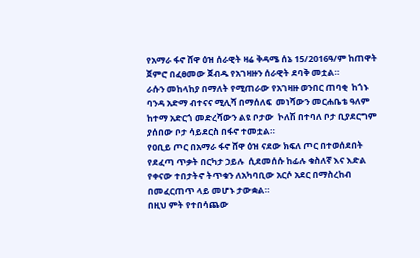የአማራ ፋኖ ሸዋ ዕዝ ሰራዊት ዛሬ ቅዳሜ ሰኔ 15/2016ዓ/ም ከጠዋት ጀምሮ በፈፀመው ጀብዱ የአገዛዙን ሰራዊት ደባቅ መቷል።
ራሱን መከላከያ በማለት የሚጠራው የአገዛዙ ወንበር ጠባቂ  ከጎኑ ባንዳ አድማ ብተናና ሚሊሻ በማሰለፍ  መነሻውን መርሐቤቴ ዓለም ከተማ አድርጎ መድረሻውን ልዩ ቦታው  ኮለሽ በተባለ ቦታ ቢያደርግም ያሰበው ቦታ ሳይደርስ በፋኖ ተመቷል።
የዐቢይ ጦር በአማራ ፋኖ ሸዋ ዕዝ ናደው ክፍለ ጦር በተወሰደበት የደፈጣ ጥቃት በርካታ ኃይሉ  ሲደመሰሱ ከፊሉ ቁስለኛ እና እድል የቀናው ተበታትኖ ትጥቁን ለአካባቢው አርሶ አደር በማስረከብ በመፈርጠጥ ላይ መሆኑ ታውቋል።
በዚህ ምት የተበሳጨው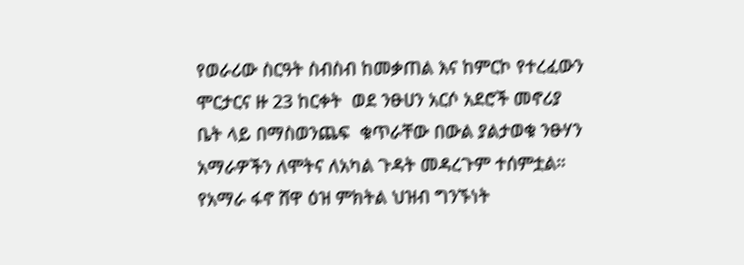የወራሪው ስርዓት ስብስብ ከመቃጠል እና ከምርኮ የተረፈውን ሞርታርና ዙ 23 ከርቀት  ወደ ንፁሀን አርሶ አደሮች መኖሪያ ቤት ላይ በማስወንጨፍ  ቁጥራቸው በውል ያልታወቁ ንፁሃን አማራዎችን ለሞትና ለአካል ጉዳት መዳረጉም ተሰምቷል።
የአማራ ፋኖ ሸዋ ዕዝ ምክትል ህዝብ ግንኙነት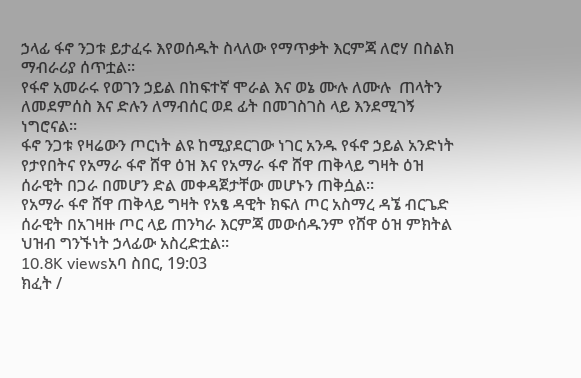ኃላፊ ፋኖ ንጋቱ ይታፈሩ እየወሰዱት ስላለው የማጥቃት እርምጃ ለሮሃ በስልክ ማብራሪያ ሰጥቷል።
የፋኖ አመራሩ የወገን ኃይል በከፍተኛ ሞራል እና ወኔ ሙሉ ለሙሉ  ጠላትን ለመደምሰስ እና ድሉን ለማብሰር ወደ ፊት በመገስገስ ላይ እንደሚገኝ ነግሮናል።
ፋኖ ንጋቱ የዛሬውን ጦርነት ልዩ ከሚያደርገው ነገር አንዱ የፋኖ ኃይል አንድነት የታየበትና የአማራ ፋኖ ሸዋ ዕዝ እና የአማራ ፋኖ ሸዋ ጠቅላይ ግዛት ዕዝ ሰራዊት በጋራ በመሆን ድል መቀዳጀታቸው መሆኑን ጠቅሷል።
የአማራ ፋኖ ሸዋ ጠቅላይ ግዛት የአፄ ዳዊት ክፍለ ጦር አስማረ ዳኜ ብርጌድ ሰራዊት በአገዛዙ ጦር ላይ ጠንካራ እርምጃ መውሰዱንም የሸዋ ዕዝ ምክትል ህዝብ ግንኙነት ኃላፊው አስረድቷል።
10.8K viewsአባ ስበር, 19:03
ክፈት /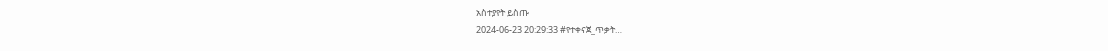አስተያየት ይስጡ
2024-06-23 20:29:33 #የተቀናጀ_ጥቃት…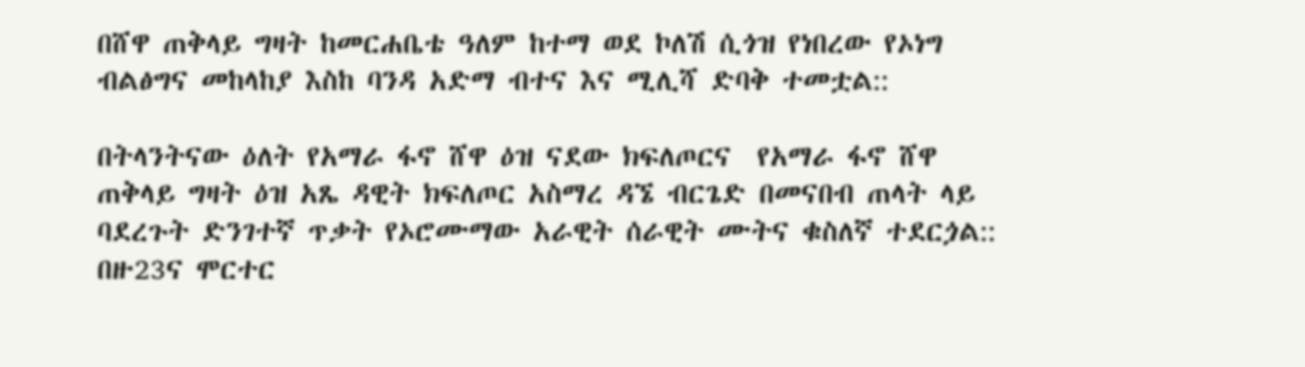በሸዋ ጠቅላይ ግዛት ከመርሐቤቴ ዓለም ከተማ ወደ ኮለሽ ሲጎዝ የነበረው የኦነግ ብልፅግና መከላከያ እስከ ባንዳ አድማ ብተና እና ሚሊሻ ድባቅ ተመቷል::

በትላንትናው ዕለት የአማራ ፋኖ ሸዋ ዕዝ ናደው ክፍለጦርና  የአማራ ፋኖ ሸዋ ጠቅላይ ግዛት ዕዝ አጼ ዳዊት ክፍለጦር አስማረ ዳኜ ብርጌድ በመናበብ ጠላት ላይ ባደረጉት ድንገተኛ ጥቃት የኦሮሙማው አራዊት ሰራዊት ሙትና ቁስለኛ ተደርጏል:: በዙ23ና ሞርተር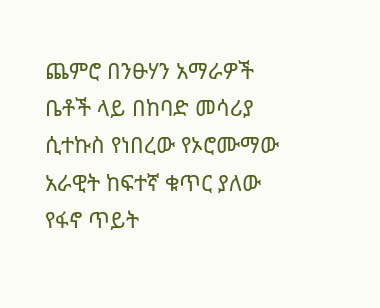ጨምሮ በንፁሃን አማራዎች ቤቶች ላይ በከባድ መሳሪያ ሲተኩስ የነበረው የኦሮሙማው አራዊት ከፍተኛ ቁጥር ያለው የፋኖ ጥይት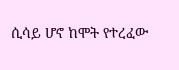ሲሳይ ሆኖ ከሞት የተረፈው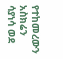የተከመረውን አስክሬን ሳያነሳ ወደ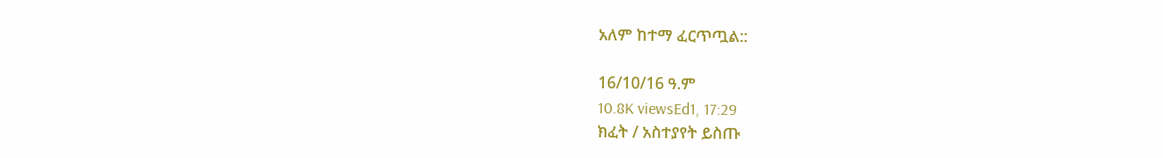አለም ከተማ ፈርጥጧል::

16/10/16 ዓ.ም
10.8K viewsEd1, 17:29
ክፈት / አስተያየት ይስጡ